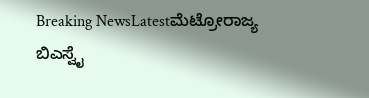Breaking NewsLatestಮೆಟ್ರೋರಾಜ್ಯ
ಬಿಎಸ್ವೈ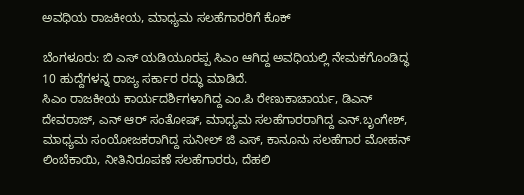ಅವಧಿಯ ರಾಜಕೀಯ, ಮಾಧ್ಯಮ ಸಲಹೆಗಾರರಿಗೆ ಕೊಕ್

ಬೆಂಗಳೂರು: ಬಿ ಎಸ್ ಯಡಿಯೂರಪ್ಪ ಸಿಎಂ ಆಗಿದ್ದ ಅವಧಿಯಲ್ಲಿ ನೇಮಕಗೊಂಡಿದ್ಧ 10 ಹುದ್ದೆಗಳನ್ನ ರಾಜ್ಯ ಸರ್ಕಾರ ರದ್ಧು ಮಾಡಿದೆ.
ಸಿಎಂ ರಾಜಕೀಯ ಕಾರ್ಯದರ್ಶಿಗಳಾಗಿದ್ದ ಎಂ.ಪಿ ರೇಣುಕಾಚಾರ್ಯ, ಡಿಎನ್ ದೇವರಾಜ್, ಎನ್ ಆರ್ ಸಂತೋಷ್, ಮಾಧ್ಯಮ ಸಲಹೆಗಾರರಾಗಿದ್ದ ಎನ್.ಬೃಂಗೇಶ್, ಮಾಧ್ಯಮ ಸಂಯೋಜಕರಾಗಿದ್ದ ಸುನೀಲ್ ಜಿ ಎಸ್, ಕಾನೂನು ಸಲಹೆಗಾರ ಮೋಹನ್ ಲಿಂಬೆಕಾಯಿ, ನೀತಿನಿರೂಪಣೆ ಸಲಹೆಗಾರರು, ದೆಹಲಿ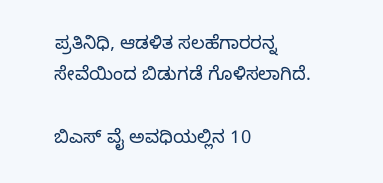ಪ್ರತಿನಿಧಿ, ಆಡಳಿತ ಸಲಹೆಗಾರರನ್ನ ಸೇವೆಯಿಂದ ಬಿಡುಗಡೆ ಗೊಳಿಸಲಾಗಿದೆ.

ಬಿಎಸ್ ವೈ ಅವಧಿಯಲ್ಲಿನ 10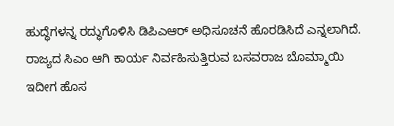ಹುದ್ಧೆಗಳನ್ನ ರದ್ಧುಗೊಳಿಸಿ ಡಿಪಿಎಆರ್ ಅಧಿಸೂಚನೆ ಹೊರಡಿಸಿದೆ ಎನ್ನಲಾಗಿದೆ. ರಾಜ್ಯದ ಸಿಎಂ ಆಗಿ ಕಾರ್ಯ ನಿರ್ವಹಿಸುತ್ತಿರುವ ಬಸವರಾಜ ಬೊಮ್ಮಾಯಿ ಇದೀಗ ಹೊಸ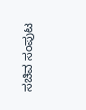ಸಚಿವ ಸಂಪುಟ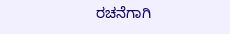ರಚನೆಗಾಗಿ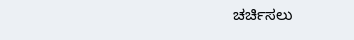ಚರ್ಚಿಸಲು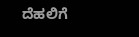ದೆಹಲಿಗೆ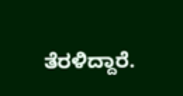ತೆರಳಿದ್ದಾರೆ.